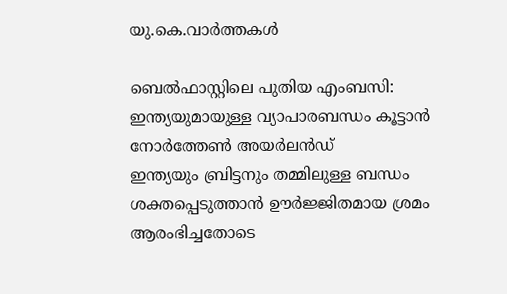യു.കെ.വാര്‍ത്തകള്‍

ബെല്‍ഫാസ്റ്റിലെ പുതിയ എംബസി: ഇന്ത്യയുമായുള്ള വ്യാപാരബന്ധം കൂട്ടാന്‍ നോര്‍ത്തേണ്‍ അയര്‍ലന്‍ഡ്
ഇന്ത്യയും ബ്രിട്ടനും തമ്മിലുള്ള ബന്ധം ശക്തപ്പെടുത്താന്‍ ഊര്‍ജ്ജിതമായ ശ്രമം ആരംഭിച്ചതോടെ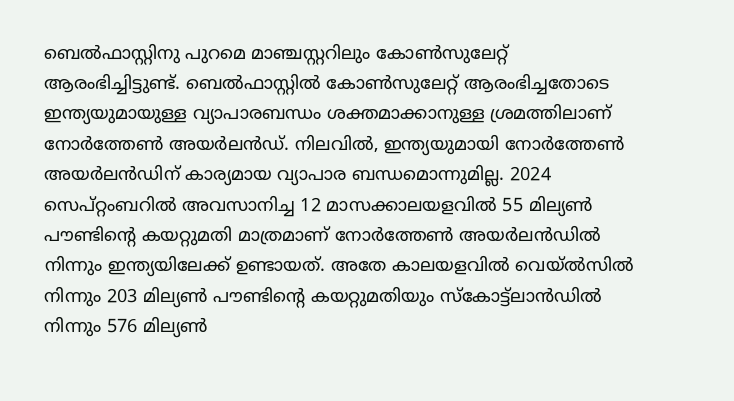ബെല്‍ഫാസ്റ്റിനു പുറമെ മാഞ്ചസ്റ്ററിലും കോണ്‍സുലേറ്റ് ആരംഭിച്ചിട്ടുണ്ട്. ബെല്‍ഫാസ്റ്റില്‍ കോണ്‍സുലേറ്റ് ആരംഭിച്ചതോടെ ഇന്ത്യയുമായുള്ള വ്യാപാരബന്ധം ശക്തമാക്കാനുള്ള ശ്രമത്തിലാണ് നോര്‍ത്തേണ്‍ അയര്‍ലന്‍ഡ്. നിലവില്‍, ഇന്ത്യയുമായി നോര്‍ത്തേണ്‍ അയര്‍ലന്‍ഡിന് കാര്യമായ വ്യാപാര ബന്ധമൊന്നുമില്ല. 2024 സെപ്റ്റംബറില്‍ അവസാനിച്ച 12 മാസക്കാലയളവില്‍ 55 മില്യണ്‍ പൗണ്ടിന്റെ കയറ്റുമതി മാത്രമാണ് നോര്‍ത്തേണ്‍ അയര്‍ലന്‍ഡില്‍ നിന്നും ഇന്ത്യയിലേക്ക് ഉണ്ടായത്. അതേ കാലയളവില്‍ വെയ്ല്‍സില്‍ നിന്നും 203 മില്യണ്‍ പൗണ്ടിന്റെ കയറ്റുമതിയും സ്‌കോട്ട്‌ലാന്‍ഡില്‍ നിന്നും 576 മില്യണ്‍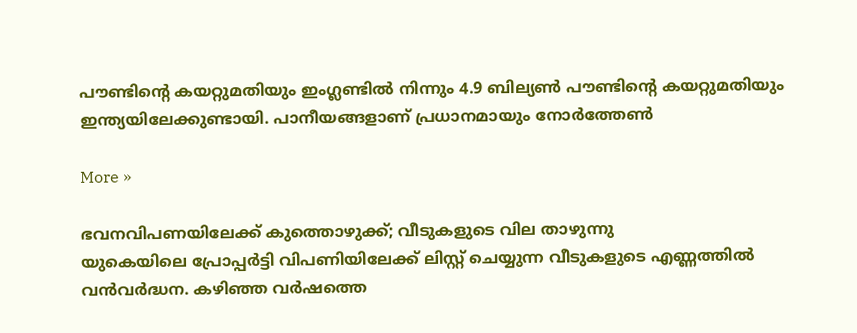പൗണ്ടിന്റെ കയറ്റുമതിയും ഇംഗ്ലണ്ടില്‍ നിന്നും 4.9 ബില്യണ്‍ പൗണ്ടിന്റെ കയറ്റുമതിയും ഇന്ത്യയിലേക്കുണ്ടായി. പാനീയങ്ങളാണ് പ്രധാനമായും നോര്‍ത്തേണ്‍

More »

ഭവനവിപണയിലേക്ക് കുത്തൊഴുക്ക്; വീടുകളുടെ വില താഴുന്നു
യുകെയിലെ പ്രോപ്പര്‍ട്ടി വിപണിയിലേക്ക് ലിസ്റ്റ് ചെയ്യുന്ന വീടുകളുടെ എണ്ണത്തില്‍ വന്‍വര്‍ദ്ധന. കഴിഞ്ഞ വര്‍ഷത്തെ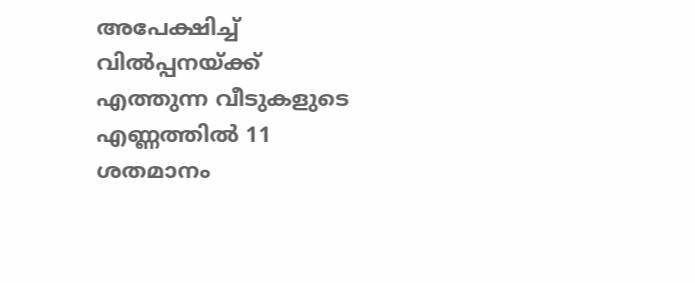അപേക്ഷിച്ച് വില്‍പ്പനയ്ക്ക് എത്തുന്ന വീടുകളുടെ എണ്ണത്തില്‍ 11 ശതമാനം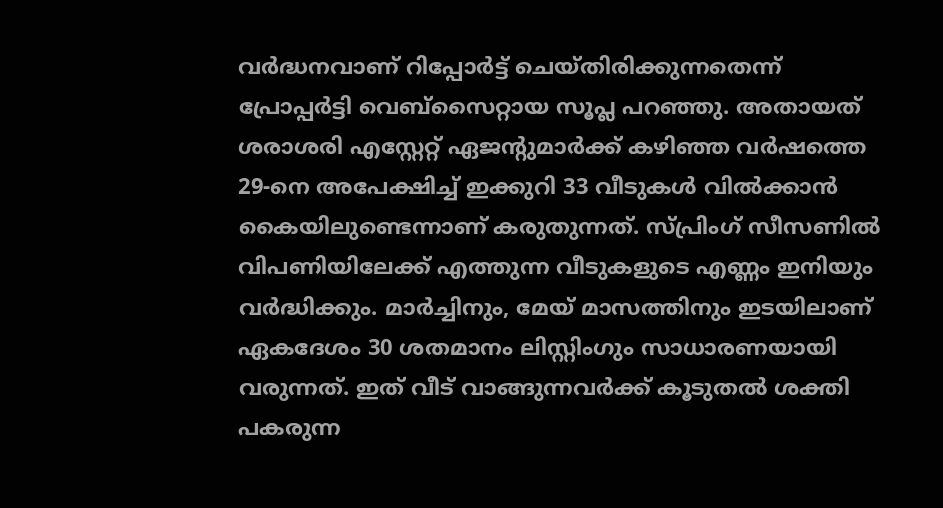വര്‍ദ്ധനവാണ് റിപ്പോര്‍ട്ട് ചെയ്തിരിക്കുന്നതെന്ന് പ്രോപ്പര്‍ട്ടി വെബ്‌സൈറ്റായ സൂപ്ല പറഞ്ഞു. അതായത് ശരാശരി എസ്റ്റേറ്റ് ഏജന്റുമാര്‍ക്ക് കഴിഞ്ഞ വര്‍ഷത്തെ 29-നെ അപേക്ഷിച്ച് ഇക്കുറി 33 വീടുകള്‍ വില്‍ക്കാന്‍ കൈയിലുണ്ടെന്നാണ് കരുതുന്നത്. സ്പ്രിംഗ് സീസണില്‍ വിപണിയിലേക്ക് എത്തുന്ന വീടുകളുടെ എണ്ണം ഇനിയും വര്‍ദ്ധിക്കും. മാര്‍ച്ചിനും, മേയ് മാസത്തിനും ഇടയിലാണ് ഏകദേശം 30 ശതമാനം ലിസ്റ്റിംഗും സാധാരണയായി വരുന്നത്. ഇത് വീട് വാങ്ങുന്നവര്‍ക്ക് കൂടുതല്‍ ശക്തി പകരുന്ന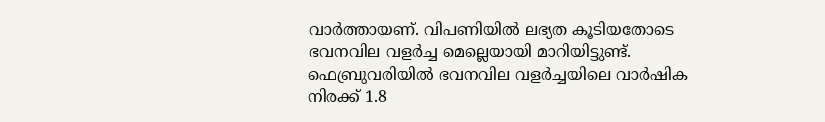വാര്‍ത്തായണ്. വിപണിയില്‍ ലഭ്യത കൂടിയതോടെ ഭവനവില വളര്‍ച്ച മെല്ലെയായി മാറിയിട്ടുണ്ട്. ഫെബ്രുവരിയില്‍ ഭവനവില വളര്‍ച്ചയിലെ വാര്‍ഷിക നിരക്ക് 1.8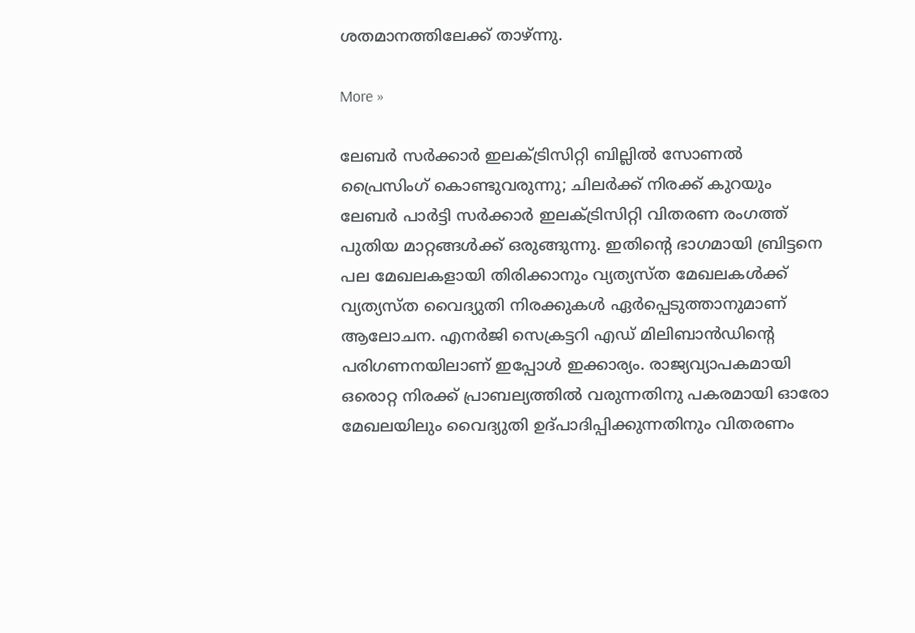ശതമാനത്തിലേക്ക് താഴ്ന്നു.

More »

ലേബര്‍ സര്‍ക്കാര്‍ ഇലക്ട്രിസിറ്റി ബില്ലില്‍ സോണല്‍ പ്രൈസിംഗ് കൊണ്ടുവരുന്നു; ചിലര്‍ക്ക് നിരക്ക് കുറയും
ലേബര്‍ പാര്‍ട്ടി സര്‍ക്കാര്‍ ഇലക്ട്രിസിറ്റി വിതരണ രംഗത്ത് പുതിയ മാറ്റങ്ങള്‍ക്ക് ഒരുങ്ങുന്നു. ഇതിന്റെ ഭാഗമായി ബ്രിട്ടനെ പല മേഖലകളായി തിരിക്കാനും വ്യത്യസ്ത മേഖലകള്‍ക്ക് വ്യത്യസ്ത വൈദ്യുതി നിരക്കുകള്‍ ഏര്‍പ്പെടുത്താനുമാണ് ആലോചന. എനര്‍ജി സെക്രട്ടറി എഡ് മിലിബാന്‍ഡിന്റെ പരിഗണനയിലാണ് ഇപ്പോള്‍ ഇക്കാര്യം. രാജ്യവ്യാപകമായി ഒരൊറ്റ നിരക്ക് പ്രാബല്യത്തില്‍ വരുന്നതിനു പകരമായി ഓരോ മേഖലയിലും വൈദ്യുതി ഉദ്പാദിപ്പിക്കുന്നതിനും വിതരണം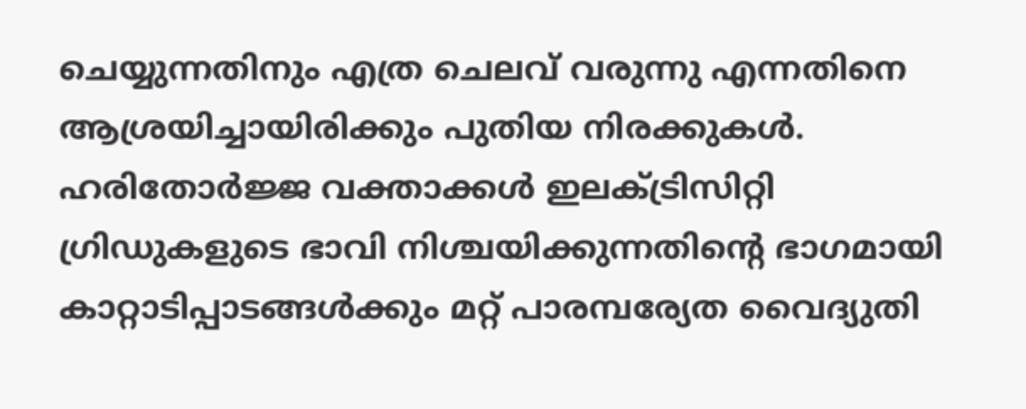ചെയ്യുന്നതിനും എത്ര ചെലവ് വരുന്നു എന്നതിനെ ആശ്രയിച്ചായിരിക്കും പുതിയ നിരക്കുകള്‍. ഹരിതോര്‍ജ്ജ വക്താക്കള്‍ ഇലക്ട്രിസിറ്റി ഗ്രിഡുകളുടെ ഭാവി നിശ്ചയിക്കുന്നതിന്റെ ഭാഗമായി കാറ്റാടിപ്പാടങ്ങള്‍ക്കും മറ്റ് പാരമ്പര്യേത വൈദ്യുതി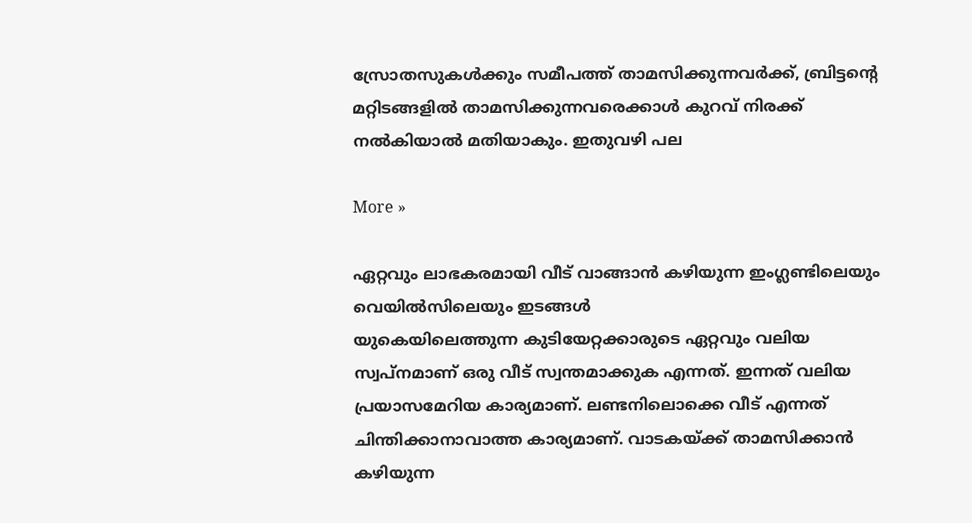സ്രോതസുകള്‍ക്കും സമീപത്ത് താമസിക്കുന്നവര്‍ക്ക്, ബ്രിട്ടന്റെ മറ്റിടങ്ങളില്‍ താമസിക്കുന്നവരെക്കാള്‍ കുറവ് നിരക്ക് നല്‍കിയാല്‍ മതിയാകും. ഇതുവഴി പല

More »

ഏറ്റവും ലാഭകരമായി വീട് വാങ്ങാന്‍ കഴിയുന്ന ഇംഗ്ലണ്ടിലെയും വെയില്‍സിലെയും ഇടങ്ങള്‍
യുകെയിലെത്തുന്ന കുടിയേറ്റക്കാരുടെ ഏറ്റവും വലിയ സ്വപ്നമാണ് ഒരു വീട് സ്വന്തമാക്കുക എന്നത്. ഇന്നത് വലിയ പ്രയാസമേറിയ കാര്യമാണ്. ലണ്ടനിലൊക്കെ വീട് എന്നത് ചിന്തിക്കാനാവാത്ത കാര്യമാണ്. വാടകയ്ക്ക് താമസിക്കാന്‍ കഴിയുന്ന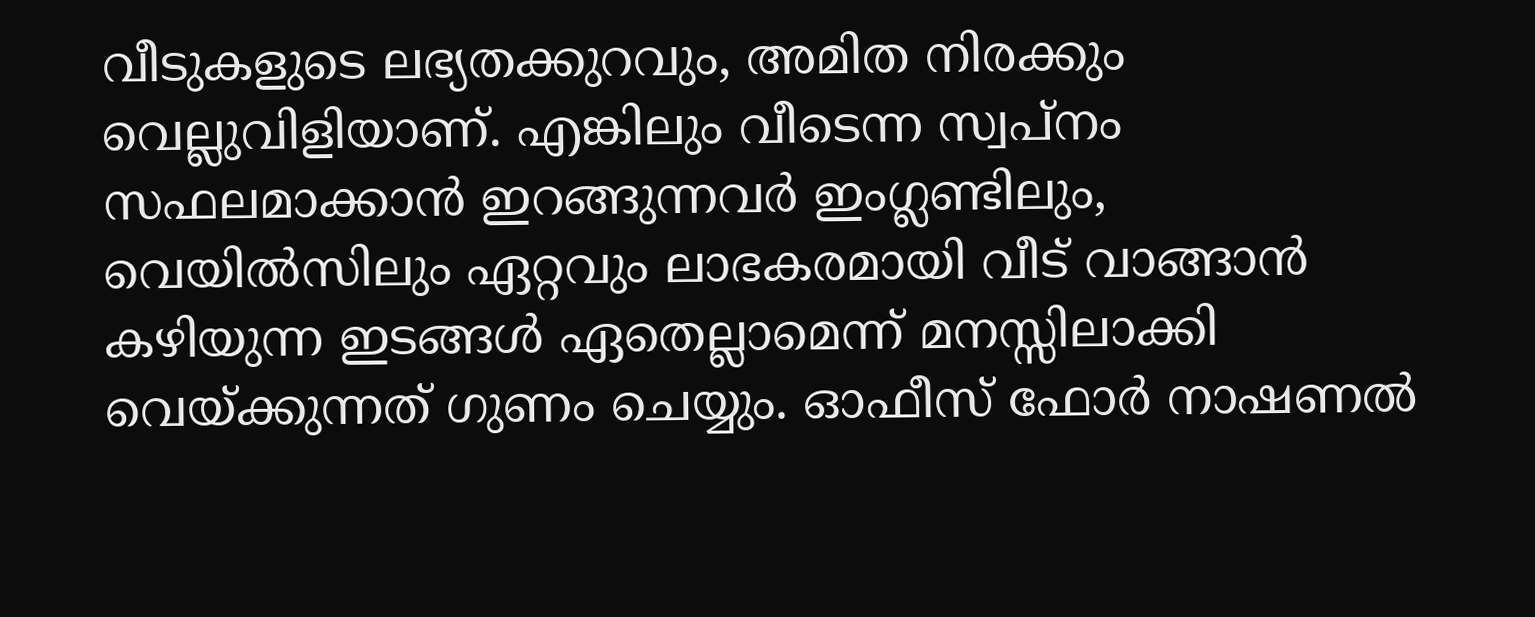വീടുകളുടെ ലഭ്യതക്കുറവും, അമിത നിരക്കും വെല്ലുവിളിയാണ്. എങ്കിലും വീടെന്ന സ്വപ്‌നം സഫലമാക്കാന്‍ ഇറങ്ങുന്നവര്‍ ഇംഗ്ലണ്ടിലും, വെയില്‍സിലും ഏറ്റവും ലാഭകരമായി വീട് വാങ്ങാന്‍ കഴിയുന്ന ഇടങ്ങള്‍ ഏതെല്ലാമെന്ന് മനസ്സിലാക്കി വെയ്ക്കുന്നത് ഗുണം ചെയ്യും. ഓഫീസ് ഫോര്‍ നാഷണല്‍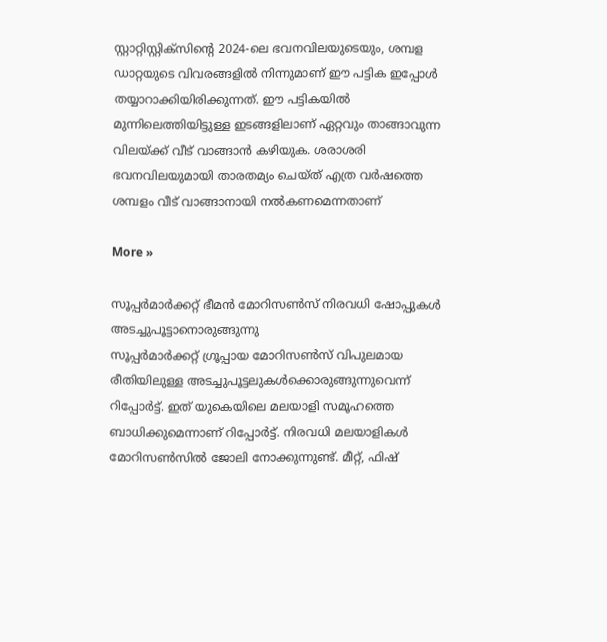സ്റ്റാറ്റിസ്റ്റിക്‌സിന്റെ 2024-ലെ ഭവനവിലയുടെയും, ശമ്പള ഡാറ്റയുടെ വിവരങ്ങളില്‍ നിന്നുമാണ് ഈ പട്ടിക ഇപ്പോള്‍ തയ്യാറാക്കിയിരിക്കുന്നത്. ഈ പട്ടികയില്‍ മുന്നിലെത്തിയിട്ടുള്ള ഇടങ്ങളിലാണ് ഏറ്റവും താങ്ങാവുന്ന വിലയ്ക്ക് വീട് വാങ്ങാന്‍ കഴിയുക. ശരാശരി ഭവനവിലയുമായി താരതമ്യം ചെയ്ത് എത്ര വര്‍ഷത്തെ ശമ്പളം വീട് വാങ്ങാനായി നല്‍കണമെന്നതാണ്

More »

സൂപ്പര്‍മാര്‍ക്കറ്റ് ഭീമന്‍ മോറിസണ്‍സ് നിരവധി ഷോപ്പുകള്‍ അടച്ചുപൂട്ടാനൊരുങ്ങുന്നു
സൂപ്പര്‍മാര്‍ക്കറ്റ് ഗ്രൂപ്പായ മോറിസണ്‍സ് വിപുലമായ രീതിയിലുള്ള അടച്ചുപൂട്ടലുകള്‍ക്കൊരുങ്ങുന്നുവെന്ന് റിപ്പോര്‍ട്ട്. ഇത് യുകെയിലെ മലയാളി സമൂഹത്തെ ബാധിക്കുമെന്നാണ് റിപ്പോര്‍ട്ട്. നിരവധി മലയാളികള്‍ മോറിസണ്‍സില്‍ ജോലി നോക്കുന്നുണ്ട്. മീറ്റ്, ഫിഷ്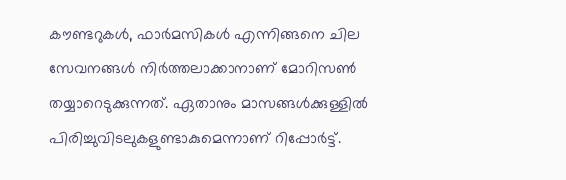കൗണ്ടറുകള്‍, ഫാര്‍മസികള്‍ എന്നിങ്ങനെ ചില സേവനങ്ങള്‍ നിര്‍ത്തലാക്കാനാണ് മോറിസണ്‍ തയ്യാറെടുക്കുന്നത്. ഏതാനും മാസങ്ങള്‍ക്കുള്ളില്‍ പിരിച്ചുവിടലുകളുണ്ടാകുമെന്നാണ് റിപ്പോര്‍ട്ട്.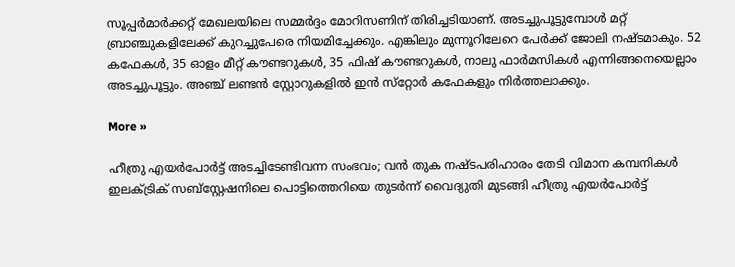സൂപ്പര്‍മാര്‍ക്കറ്റ് മേഖലയിലെ സമ്മര്‍ദ്ദം മോറിസണിന് തിരിച്ചടിയാണ്. അടച്ചുപൂട്ടുമ്പോള്‍ മറ്റ് ബ്രാഞ്ചുകളിലേക്ക് കുറച്ചുപേരെ നിയമിച്ചേക്കും. എങ്കിലും മുന്നൂറിലേറെ പേര്‍ക്ക് ജോലി നഷ്ടമാകും. 52 കഫേകള്‍, 35 ഓളം മീറ്റ് കൗണ്ടറുകള്‍, 35 ഫിഷ് കൗണ്ടറുകള്‍, നാലു ഫാര്‍മസികള്‍ എന്നിങ്ങനെയെല്ലാം അടച്ചുപൂട്ടും. അഞ്ച് ലണ്ടന്‍ സ്റ്റോറുകളില്‍ ഇന്‍ സ്‌റ്റോര്‍ കഫേകളും നിര്‍ത്തലാക്കും.

More »

ഹീത്രു എയര്‍പോര്‍ട്ട് അടച്ചിടേണ്ടിവന്ന സംഭവം; വന്‍ തുക നഷ്ടപരിഹാരം തേടി വിമാന കമ്പനികള്‍
ഇലക്ട്രിക് സബ്‌സ്റ്റേഷനിലെ പൊട്ടിത്തെറിയെ തുടര്‍ന്ന് വൈദ്യുതി മുടങ്ങി ഹീത്രു എയര്‍പോര്‍ട്ട്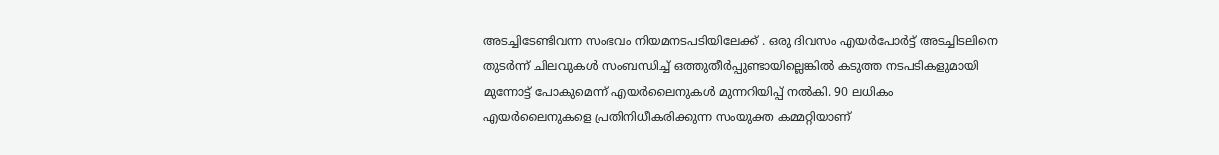അടച്ചിടേണ്ടിവന്ന സംഭവം നിയമനടപടിയിലേക്ക് . ഒരു ദിവസം എയര്‍പോര്‍ട്ട് അടച്ചിടലിനെ തുടര്‍ന്ന് ചിലവുകള്‍ സംബന്ധിച്ച് ഒത്തുതീര്‍പ്പുണ്ടായില്ലെങ്കില്‍ കടുത്ത നടപടികളുമായി മുന്നോട്ട് പോകുമെന്ന് എയര്‍ലൈനുകള്‍ മുന്നറിയിപ്പ് നല്‍കി. 90 ലധികം എയര്‍ലൈനുകളെ പ്രതിനിധീകരിക്കുന്ന സംയുക്ത കമ്മറ്റിയാണ്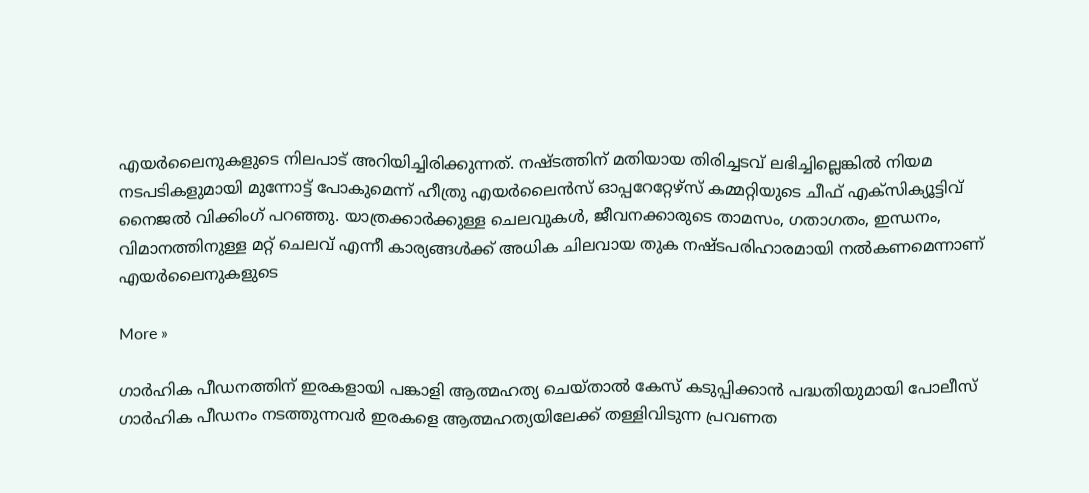എയര്‍ലൈനുകളുടെ നിലപാട് അറിയിച്ചിരിക്കുന്നത്. നഷ്ടത്തിന് മതിയായ തിരിച്ചടവ് ലഭിച്ചില്ലെങ്കില്‍ നിയമ നടപടികളുമായി മുന്നോട്ട് പോകുമെന്ന് ഹീത്രു എയര്‍ലൈന്‍സ് ഓപ്പറേറ്റേഴ്‌സ് കമ്മറ്റിയുടെ ചീഫ് എക്‌സിക്യൂട്ടിവ് നൈജല്‍ വിക്കിംഗ് പറഞ്ഞു. യാത്രക്കാര്‍ക്കുള്ള ചെലവുകള്‍, ജീവനക്കാരുടെ താമസം, ഗതാഗതം, ഇന്ധനം, വിമാനത്തിനുള്ള മറ്റ് ചെലവ് എന്നീ കാര്യങ്ങള്‍ക്ക് അധിക ചിലവായ തുക നഷ്ടപരിഹാരമായി നല്‍കണമെന്നാണ് എയര്‍ലൈനുകളുടെ

More »

ഗാര്‍ഹിക പീഡനത്തിന് ഇരകളായി പങ്കാളി ആത്മഹത്യ ചെയ്താല്‍ കേസ് കടുപ്പിക്കാന്‍ പദ്ധതിയുമായി പോലീസ്
ഗാര്‍ഹിക പീഡനം നടത്തുന്നവര്‍ ഇരകളെ ആത്മഹത്യയിലേക്ക് തള്ളിവിടുന്ന പ്രവണത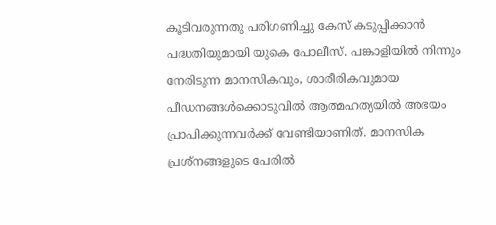കൂടിവരുന്നതു പരിഗണിച്ചു കേസ് കടുപ്പിക്കാന്‍ പദ്ധതിയുമായി യുകെ പോലീസ്. പങ്കാളിയില്‍ നിന്നും നേരിടുന്ന മാനസികവും, ശാരീരികവുമായ പീഡനങ്ങള്‍ക്കൊടുവില്‍ ആത്മഹത്യയില്‍ അഭയം പ്രാപിക്കുന്നവര്‍ക്ക്‌ വേണ്ടിയാണിത്. മാനസിക പ്രശ്‌നങ്ങളുടെ പേരില്‍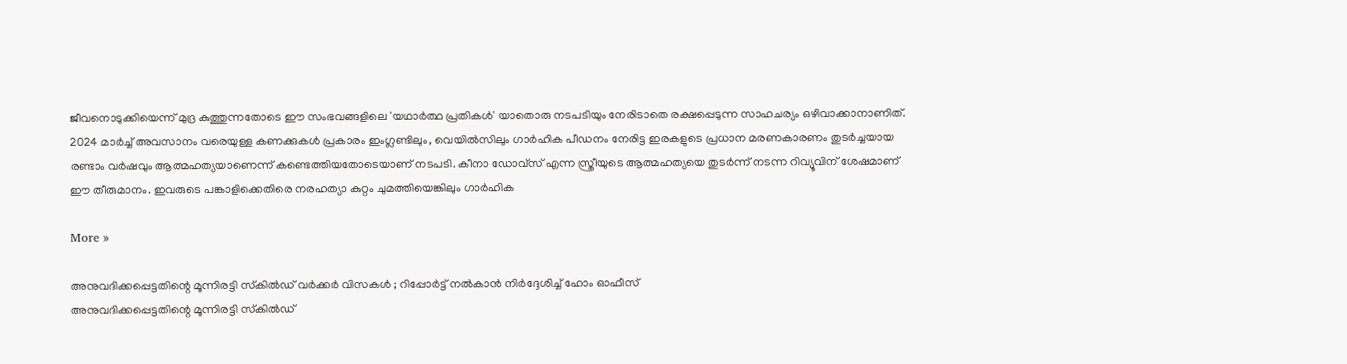ജീവനൊടുക്കിയെന്ന് മുദ്ര കുത്തുന്നതോടെ ഈ സംഭവങ്ങളിലെ 'യഥാര്‍ത്ഥ പ്രതികള്‍' യാതൊരു നടപടിയും നേരിടാതെ രക്ഷപ്പെടുന്ന സാഹചര്യം ഒഴിവാക്കാനാണിത്. 2024 മാര്‍ച്ച് അവസാനം വരെയുള്ള കണക്കുകള്‍ പ്രകാരം ഇംഗ്ലണ്ടിലും, വെയില്‍സിലും ഗാര്‍ഹിക പീഡനം നേരിട്ട ഇരകളുടെ പ്രധാന മരണകാരണം തുടര്‍ച്ചയായ രണ്ടാം വര്‍ഷവും ആത്മഹത്യയാണെന്ന് കണ്ടെത്തിയതോടെയാണ് നടപടി. കീനാ ഡോവ്‌സ് എന്ന സ്ത്രീയുടെ ആത്മഹത്യയെ തുടര്‍ന്ന് നടന്ന റിവ്യൂവിന് ശേഷമാണ് ഈ തീരുമാനം. ഇവരുടെ പങ്കാളിക്കെതിരെ നരഹത്യാ കുറ്റം ചുമത്തിയെങ്കിലും ഗാര്‍ഹിക

More »

അനുവദിക്കപ്പെട്ടതിന്റെ മൂന്നിരട്ടി സ്‌കില്‍ഡ് വര്‍ക്കര്‍ വിസകള്‍ ; റിപ്പോര്‍ട്ട് നല്‍കാന്‍ നിര്‍ദ്ദേശിച്ച് ഹോം ഓഫീസ്
അനുവദിക്കപ്പെട്ടതിന്റെ മൂന്നിരട്ടി സ്‌കില്‍ഡ്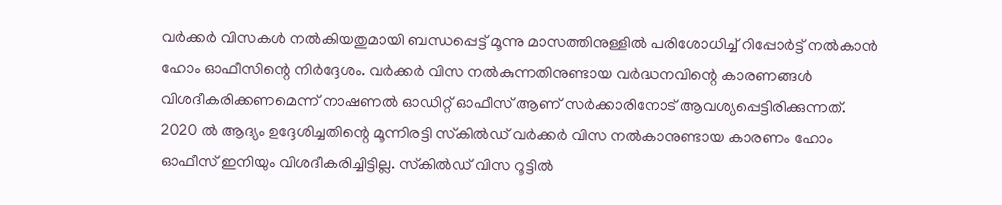വര്‍ക്കര്‍ വിസകള്‍ നല്‍കിയതുമായി ബന്ധപ്പെട്ട് മൂന്നു മാസത്തിനുള്ളില്‍ പരിശോധിച്ച് റിപ്പോര്‍ട്ട് നല്‍കാന്‍ ഹോം ഓഫീസിന്റെ നിര്‍ദ്ദേശം. വര്‍ക്കര്‍ വിസ നല്‍കുന്നതിനുണ്ടായ വര്‍ദ്ധനവിന്റെ കാരണങ്ങള്‍ വിശദീകരിക്കണമെന്ന് നാഷണല്‍ ഓഡിറ്റ് ഓഫീസ് ആണ് സര്‍ക്കാരിനോട് ആവശ്യപ്പെട്ടിരിക്കുന്നത്. 2020 ല്‍ ആദ്യം ഉദ്ദേശിച്ചതിന്റെ മൂന്നിരട്ടി സ്‌കില്‍ഡ് വര്‍ക്കര്‍ വിസ നല്‍കാനുണ്ടായ കാരണം ഹോം ഓഫീസ് ഇനിയും വിശദീകരിച്ചിട്ടില്ല. സ്‌കില്‍ഡ് വിസ റൂട്ടില്‍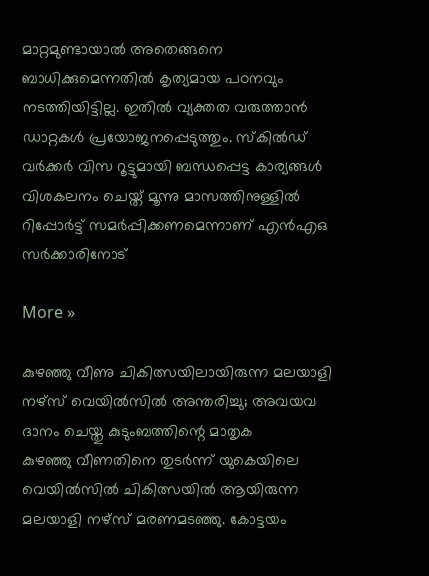മാറ്റമുണ്ടായാല്‍ അതെങ്ങനെ ബാധിക്കുമെന്നതില്‍ കൃത്യമായ പഠനവും നടത്തിയിട്ടില്ല. ഇതില്‍ വ്യക്തത വരുത്താന്‍ ഡാറ്റകള്‍ പ്രയോജനപ്പെടുത്തും. സ്‌കില്‍ഡ് വര്‍ക്കര്‍ വിസ റൂട്ടുമായി ബന്ധപ്പെട്ട കാര്യങ്ങള്‍ വിശകലനം ചെയ്ത് മൂന്നു മാസത്തിനുള്ളില്‍ റിപ്പോര്‍ട്ട് സമര്‍പ്പിക്കണമെന്നാണ് എന്‍എഒ സര്‍ക്കാരിനോട്

More »

കുഴഞ്ഞു വീണു ചികിത്സയിലായിരുന്ന മലയാളി നഴ്സ് വെയില്‍സില്‍ അന്തരിച്ചു; അവയവ ദാനം ചെയ്തു കുടുംബത്തിന്റെ മാതൃക
കുഴഞ്ഞു വീണതിനെ തുടര്‍ന്ന് യുകെയിലെ വെയില്‍സില്‍ ചികിത്സയില്‍ ആയിരുന്ന മലയാളി നഴ്സ് മരണമടഞ്ഞു. കോട്ടയം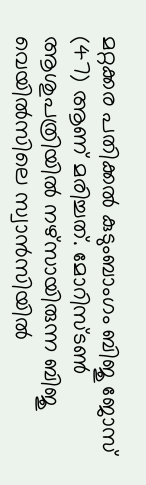മറ്റക്കര പതിക്കല്‍ കുടുംബാംഗം ബിജു ജോസ് (47) ആണ് മരിച്ചത്. മോറിസ്ടണ്‍ ആശുപത്രിയില്‍ നഴ്സായിരുന്ന ബിജു വെയില്‍സിലെ സ്വാന്‍സിയില്‍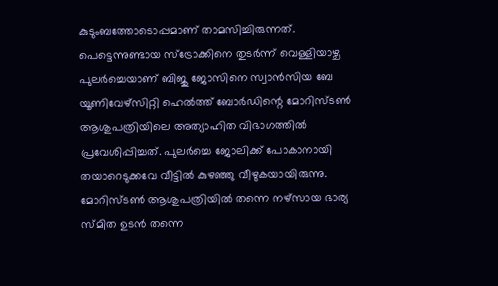കുടുംബത്തോടൊപ്പമാണ് താമസിച്ചിരുന്നത്. പെട്ടെന്നുണ്ടായ സ്‌ട്രോക്കിനെ തുടര്‍ന്ന് വെള്ളിയാഴ്ച പുലര്‍ച്ചെയാണ് ബിജു ജോസിനെ സ്വാന്‍സിയ ബേ യൂണിവേഴ്സിറ്റി ഹെല്‍ത്ത്‌ ബോര്‍ഡിന്റെ മോറിസ്ടണ്‍ ആശുപത്രിയിലെ അത്യാഹിത വിഭാഗത്തില്‍ പ്രവേശിപ്പിച്ചത്. പുലര്‍ച്ചെ ജോലിക്ക് പോകാനായി തയാറെടുക്കവേ വീട്ടില്‍ കുഴഞ്ഞു വീഴുകയായിരുന്നു. മോറിസ്ടണ്‍ ആശുപത്രിയില്‍ തന്നെ നഴ്സായ ഭാര്യ സ്മിത ഉടന്‍ തന്നെ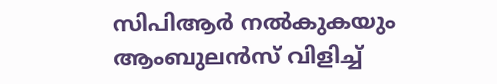സിപിആര്‍ നല്‍കുകയും ആംബുലന്‍സ് വിളിച്ച്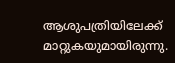ആശുപത്രിയിലേക്ക് മാറ്റുകയുമായിരുന്നു.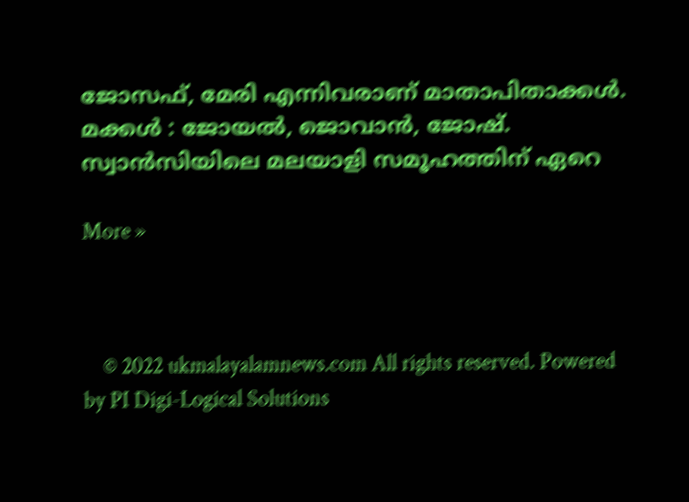ജോസഫ്, മേരി എന്നിവരാണ് മാതാപിതാക്കള്‍. മക്കള്‍ : ജോയല്‍, ജൊവാന്‍, ജോഷ്. സ്വാന്‍സിയിലെ മലയാളി സമൂഹത്തിന് ഏറെ

More »



    © 2022 ukmalayalamnews.com All rights reserved. Powered by PI Digi-Logical Solutions